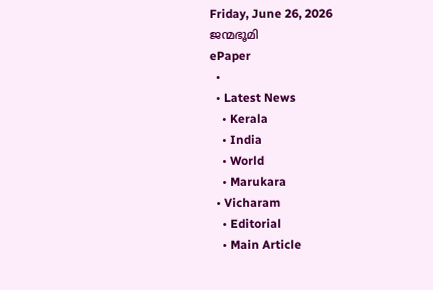Friday, June 26, 2026
ജന്മഭൂമി
ePaper
  •
  • Latest News
    • Kerala
    • India
    • World
    • Marukara
  • Vicharam
    • Editorial
    • Main Article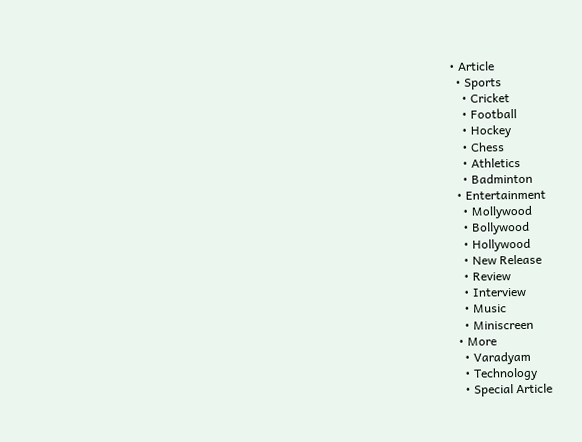• Article
  • Sports
    • Cricket
    • Football
    • Hockey
    • Chess
    • Athletics
    • Badminton
  • Entertainment
    • Mollywood
    • Bollywood
    • Hollywood
    • New Release
    • Review
    • Interview
    • Music
    • Miniscreen
  • More
    • Varadyam
    • Technology
    • Special Article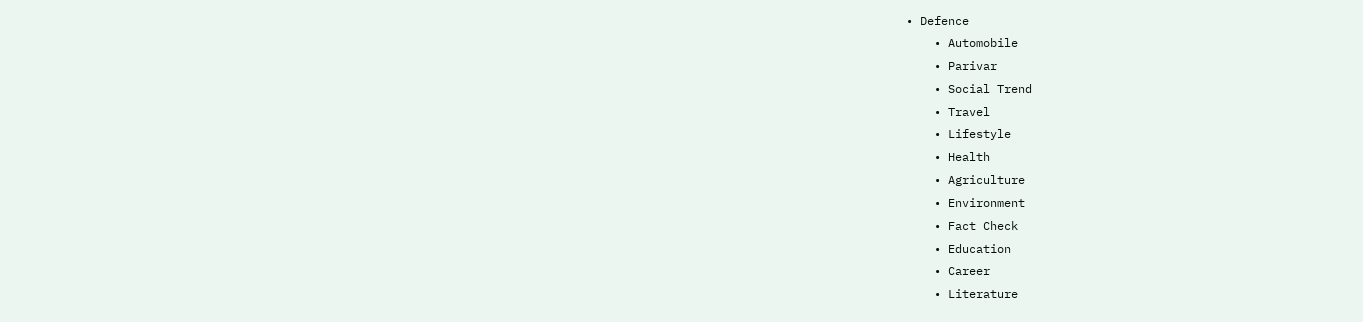• Defence
    • Automobile
    • Parivar
    • Social Trend
    • Travel
    • Lifestyle
    • Health
    • Agriculture
    • Environment
    • Fact Check
    • Education
    • Career
    • Literature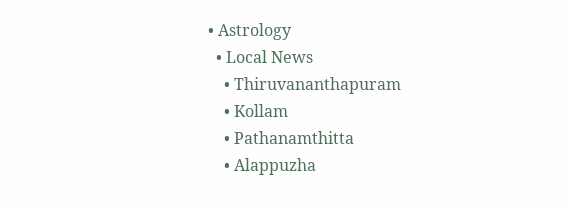• Astrology
  • Local News
    • Thiruvananthapuram
    • Kollam
    • Pathanamthitta
    • Alappuzha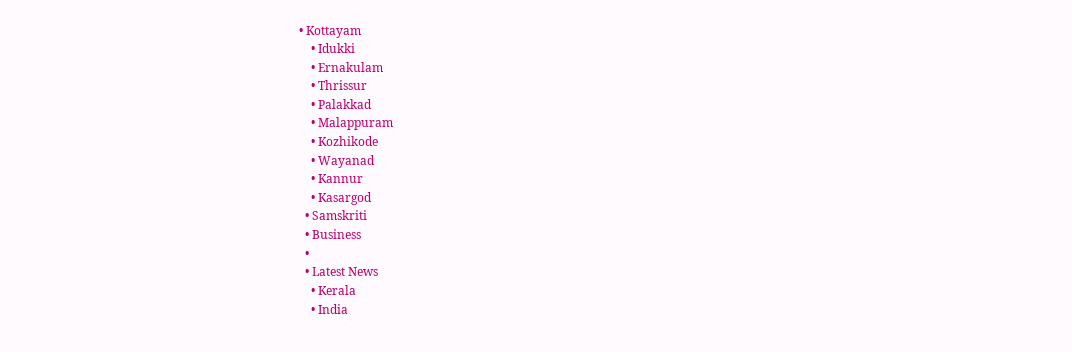• Kottayam
    • Idukki
    • Ernakulam
    • Thrissur
    • Palakkad
    • Malappuram
    • Kozhikode
    • Wayanad
    • Kannur
    • Kasargod
  • Samskriti
  • Business
  •
  • Latest News
    • Kerala
    • India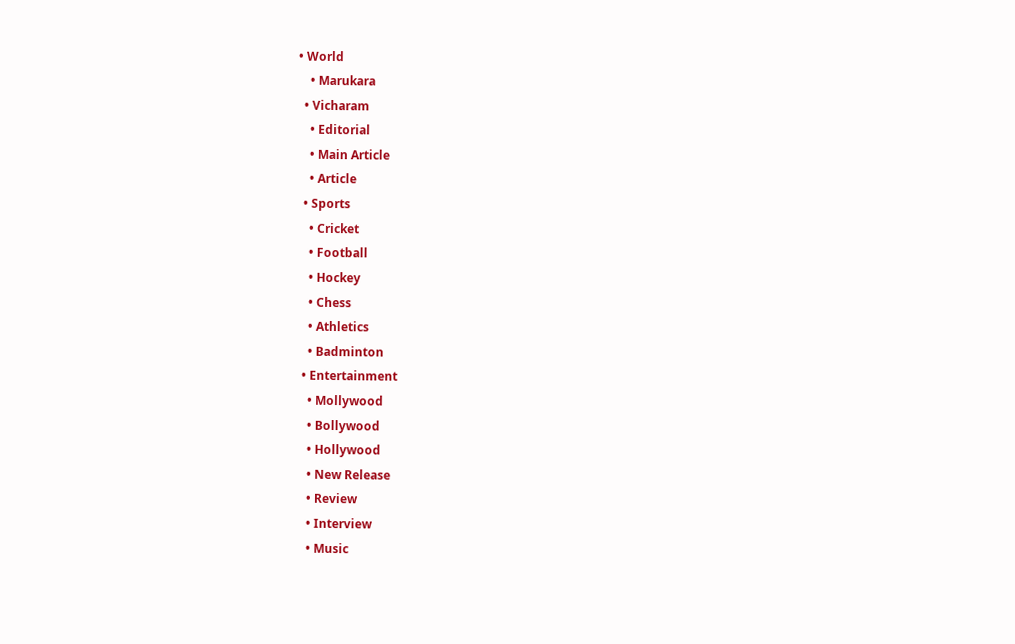• World
    • Marukara
  • Vicharam
    • Editorial
    • Main Article
    • Article
  • Sports
    • Cricket
    • Football
    • Hockey
    • Chess
    • Athletics
    • Badminton
  • Entertainment
    • Mollywood
    • Bollywood
    • Hollywood
    • New Release
    • Review
    • Interview
    • Music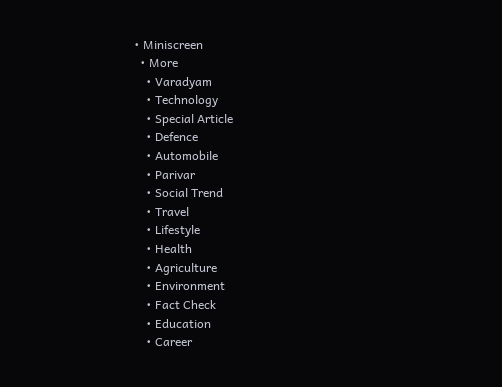• Miniscreen
  • More
    • Varadyam
    • Technology
    • Special Article
    • Defence
    • Automobile
    • Parivar
    • Social Trend
    • Travel
    • Lifestyle
    • Health
    • Agriculture
    • Environment
    • Fact Check
    • Education
    • Career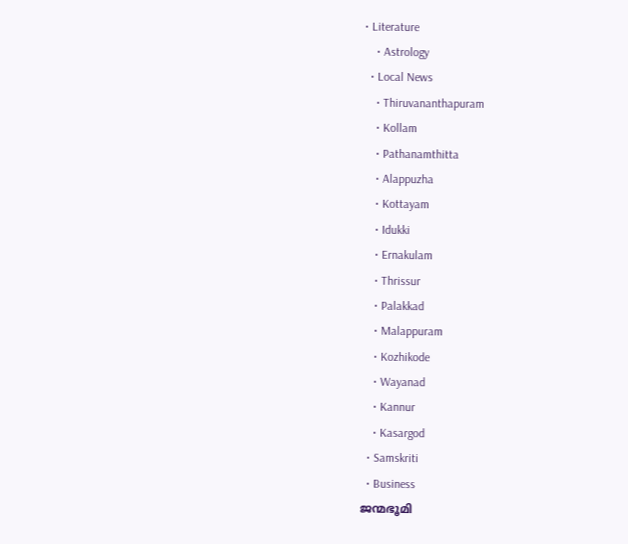• Literature
    • Astrology
  • Local News
    • Thiruvananthapuram
    • Kollam
    • Pathanamthitta
    • Alappuzha
    • Kottayam
    • Idukki
    • Ernakulam
    • Thrissur
    • Palakkad
    • Malappuram
    • Kozhikode
    • Wayanad
    • Kannur
    • Kasargod
  • Samskriti
  • Business
ജന്മഭൂമി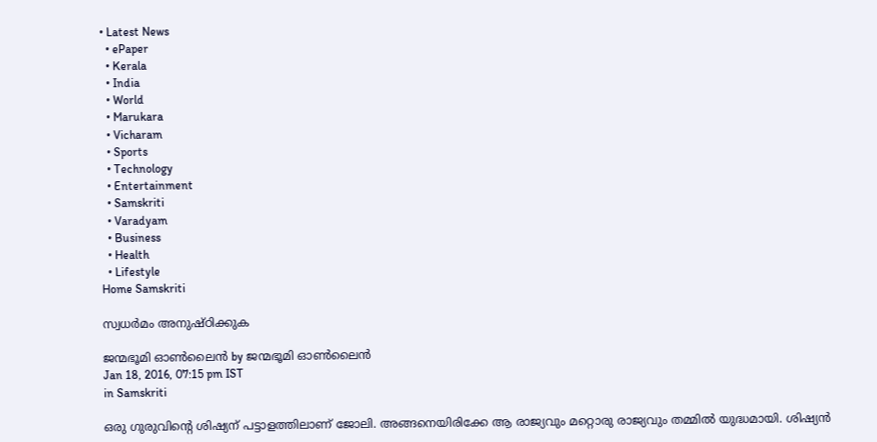• Latest News
  • ePaper
  • Kerala
  • India
  • World
  • Marukara
  • Vicharam
  • Sports
  • Technology
  • Entertainment
  • Samskriti
  • Varadyam
  • Business
  • Health
  • Lifestyle
Home Samskriti

സ്വധര്‍മം അനുഷ്ഠിക്കുക

ജന്മഭൂമി ഓണ്‍ലൈന്‍ by ജന്മഭൂമി ഓണ്‍ലൈന്‍
Jan 18, 2016, 07:15 pm IST
in Samskriti

ഒരു ഗുരുവിന്റെ ശിഷ്യന് പട്ടാളത്തിലാണ് ജോലി. അങ്ങനെയിരിക്കേ ആ രാജ്യവും മറ്റൊരു രാജ്യവും തമ്മില്‍ യുദ്ധമായി. ശിഷ്യന്‍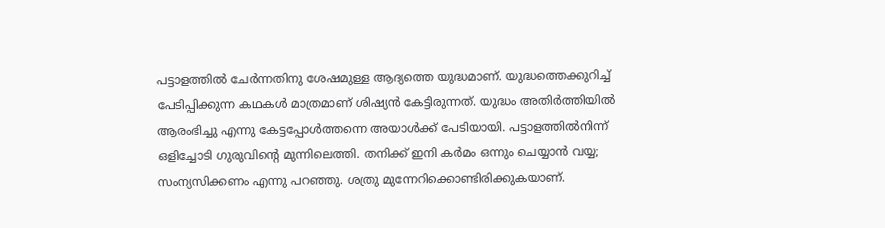പട്ടാളത്തില്‍ ചേര്‍ന്നതിനു ശേഷമുള്ള ആദ്യത്തെ യുദ്ധമാണ്. യുദ്ധത്തെക്കുറിച്ച് പേടിപ്പിക്കുന്ന കഥകള്‍ മാത്രമാണ് ശിഷ്യന്‍ കേട്ടിരുന്നത്. യുദ്ധം അതിര്‍ത്തിയില്‍ ആരംഭിച്ചു എന്നു കേട്ടപ്പോള്‍ത്തന്നെ അയാള്‍ക്ക് പേടിയായി. പട്ടാളത്തില്‍നിന്ന് ഒളിച്ചോടി ഗുരുവിന്റെ മുന്നിലെത്തി. തനിക്ക് ഇനി കര്‍മം ഒന്നും ചെയ്യാന്‍ വയ്യ; സംന്യസിക്കണം എന്നു പറഞ്ഞു. ശത്രു മുന്നേറിക്കൊണ്ടിരിക്കുകയാണ്.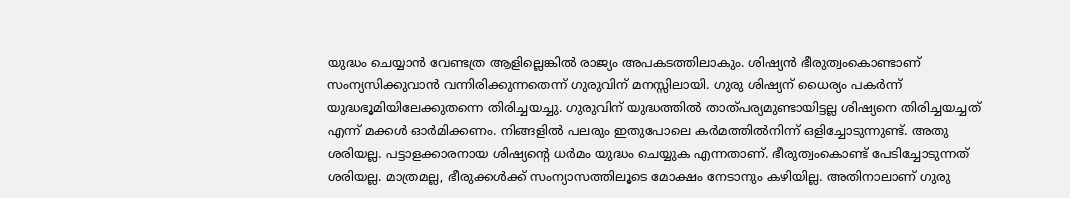യുദ്ധം ചെയ്യാന്‍ വേണ്ടത്ര ആളില്ലെങ്കില്‍ രാജ്യം അപകടത്തിലാകും. ശിഷ്യന്‍ ഭീരുത്വംകൊണ്ടാണ് സംന്യസിക്കുവാന്‍ വന്നിരിക്കുന്നതെന്ന് ഗുരുവിന് മനസ്സിലായി. ഗുരു ശിഷ്യന് ധൈര്യം പകര്‍ന്ന് യുദ്ധഭൂമിയിലേക്കുതന്നെ തിരിച്ചയച്ചു. ഗുരുവിന് യുദ്ധത്തില്‍ താത്പര്യമുണ്ടായിട്ടല്ല ശിഷ്യനെ തിരിച്ചയച്ചത് എന്ന് മക്കള്‍ ഓര്‍മിക്കണം. നിങ്ങളില്‍ പലരും ഇതുപോലെ കര്‍മത്തില്‍നിന്ന് ഒളിച്ചോടുന്നുണ്ട്. അതു ശരിയല്ല. പട്ടാളക്കാരനായ ശിഷ്യന്റെ ധര്‍മം യുദ്ധം ചെയ്യുക എന്നതാണ്. ഭീരുത്വംകൊണ്ട് പേടിച്ചോടുന്നത് ശരിയല്ല. മാത്രമല്ല, ഭീരുക്കള്‍ക്ക് സംന്യാസത്തിലൂടെ മോക്ഷം നേടാനും കഴിയില്ല. അതിനാലാണ് ഗുരു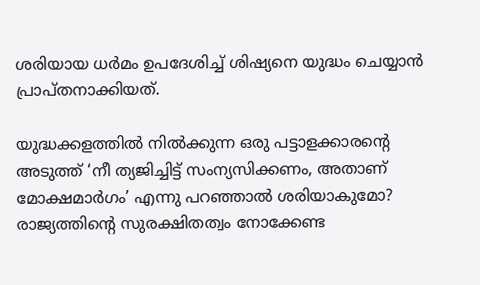ശരിയായ ധര്‍മം ഉപദേശിച്ച് ശിഷ്യനെ യുദ്ധം ചെയ്യാന്‍ പ്രാപ്തനാക്കിയത്.

യുദ്ധക്കളത്തില്‍ നില്‍ക്കുന്ന ഒരു പട്ടാളക്കാരന്റെ അടുത്ത് ‘നീ ത്യജിച്ചിട്ട് സംന്യസിക്കണം, അതാണ് മോക്ഷമാര്‍ഗം’ എന്നു പറഞ്ഞാല്‍ ശരിയാകുമോ? രാജ്യത്തിന്റെ സുരക്ഷിതത്വം നോക്കേണ്ട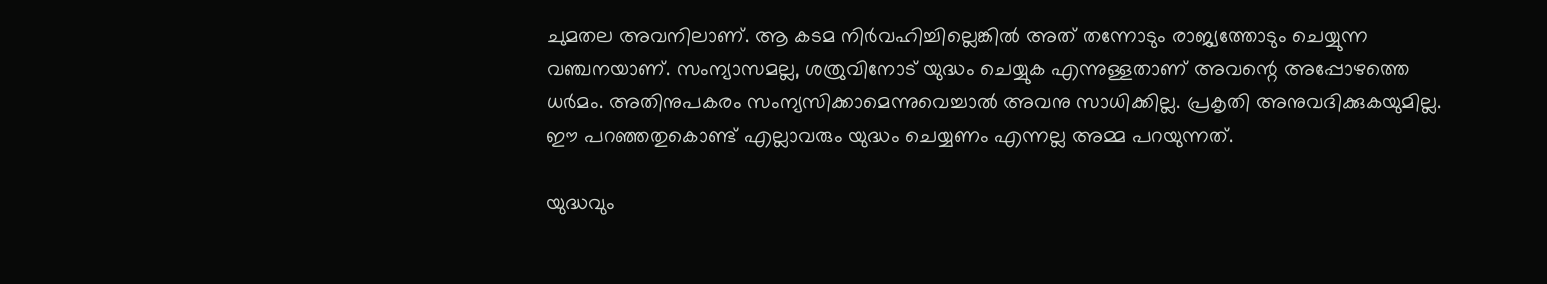ചുമതല അവനിലാണ്. ആ കടമ നിര്‍വഹിച്ചില്ലെങ്കില്‍ അത് തന്നോടും രാജ്യത്തോടും ചെയ്യുന്ന വഞ്ചനയാണ്. സംന്യാസമല്ല, ശത്രുവിനോട് യുദ്ധം ചെയ്യുക എന്നുള്ളതാണ് അവന്റെ അപ്പോഴത്തെ ധര്‍മം. അതിനുപകരം സംന്യസിക്കാമെന്നുവെച്ചാല്‍ അവനു സാധിക്കില്ല. പ്രകൃതി അനുവദിക്കുകയുമില്ല. ഈ പറഞ്ഞതുകൊണ്ട് എല്ലാവരും യുദ്ധം ചെയ്യണം എന്നല്ല അമ്മ പറയുന്നത്.

യുദ്ധവും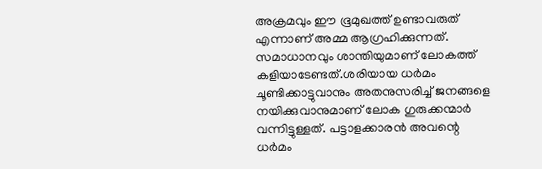അക്രമവും ഈ ഭൂമുഖത്ത് ഉണ്ടാവരുത് എന്നാണ് അമ്മ ആഗ്രഹിക്കുന്നത്. സമാധാനവും ശാന്തിയുമാണ് ലോകത്ത് കളിയാടേണ്ടത്.ശരിയായ ധര്‍മം ചൂണ്ടിക്കാട്ടുവാനും അതനുസരിച്ച് ജനങ്ങളെ നയിക്കുവാനുമാണ് ലോക ഗുരുക്കന്മാര്‍ വന്നിട്ടുള്ളത്. പട്ടാളക്കാരന്‍ അവന്റെ ധര്‍മം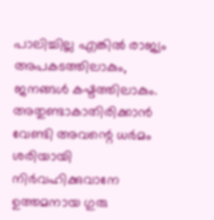പാലിച്ചില്ല എങ്കില്‍ രാജ്യം അപകടത്തിലാകും, ജനങ്ങള്‍ കഷ്ടത്തിലാകും. അതുണ്ടാകാതിരിക്കാന്‍ വേണ്ടി അവന്റെ ധര്‍മം ശരിയായി നിര്‍വഹിക്കുവാനേ ഉത്തമനായ ഗുരു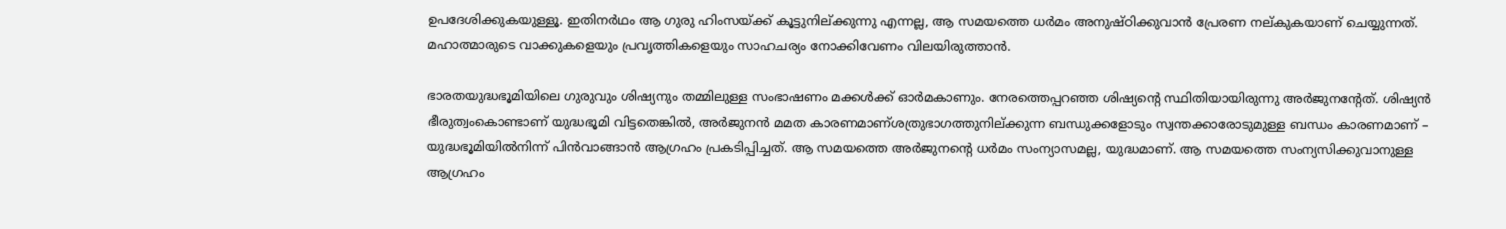ഉപദേശിക്കുകയുള്ളൂ. ഇതിനര്‍ഥം ആ ഗുരു ഹിംസയ്‌ക്ക് കൂട്ടുനില്ക്കുന്നു എന്നല്ല, ആ സമയത്തെ ധര്‍മം അനുഷ്ഠിക്കുവാന്‍ പ്രേരണ നല്കുകയാണ് ചെയ്യുന്നത്. മഹാത്മാരുടെ വാക്കുകളെയും പ്രവൃത്തികളെയും സാഹചര്യം നോക്കിവേണം വിലയിരുത്താന്‍.

ഭാരതയുദ്ധഭൂമിയിലെ ഗുരുവും ശിഷ്യനും തമ്മിലുള്ള സംഭാഷണം മക്കള്‍ക്ക് ഓര്‍മകാണും. നേരത്തെപ്പറഞ്ഞ ശിഷ്യന്റെ സ്ഥിതിയായിരുന്നു അര്‍ജുനന്റേത്. ശിഷ്യന്‍ ഭീരുത്വംകൊണ്ടാണ് യുദ്ധഭൂമി വിട്ടതെങ്കില്‍, അര്‍ജുനന്‍ മമത കാരണമാണ്ശത്രുഭാഗത്തുനില്ക്കുന്ന ബന്ധുക്കളോടും സ്വന്തക്കാരോടുമുള്ള ബന്ധം കാരണമാണ് – യുദ്ധഭൂമിയില്‍നിന്ന് പിന്‍വാങ്ങാന്‍ ആഗ്രഹം പ്രകടിപ്പിച്ചത്. ആ സമയത്തെ അര്‍ജുനന്റെ ധര്‍മം സംന്യാസമല്ല, യുദ്ധമാണ്. ആ സമയത്തെ സംന്യസിക്കുവാനുള്ള ആഗ്രഹം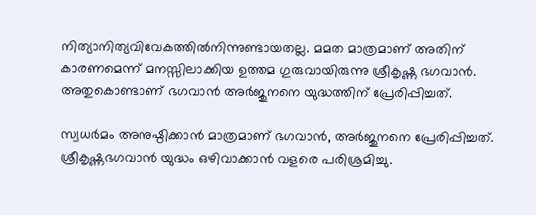നിത്യാനിത്യവിവേകത്തില്‍നിന്നുണ്ടായതല്ല. മമത മാത്രമാണ് അതിന് കാരണമെന്ന് മനസ്സിലാക്കിയ ഉത്തമ ഗുരുവായിരുന്നു ശ്രീകൃഷ്ണ ഭഗവാന്‍. അതുകൊണ്ടാണ് ഭഗവാന്‍ അര്‍ജുനനെ യുദ്ധത്തിന് പ്രേരിപ്പിച്ചത്.

സ്വധര്‍മം അനുഷ്ഠിക്കാന്‍ മാത്രമാണ് ഭഗവാന്‍, അര്‍ജുനനെ പ്രേരിപ്പിച്ചത്. ശ്രീകൃഷ്ണഭഗവാന്‍ യുദ്ധം ഒഴിവാക്കാന്‍ വളരെ പരിശ്രമിച്ചു.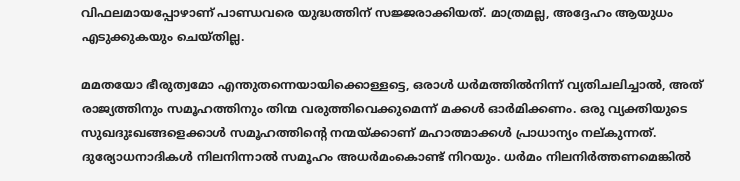വിഫലമായപ്പോഴാണ് പാണ്ഡവരെ യുദ്ധത്തിന് സജ്ജരാക്കിയത്. മാത്രമല്ല, അദ്ദേഹം ആയുധം എടുക്കുകയും ചെയ്തില്ല.

മമതയോ ഭീരുത്വമോ എന്തുതന്നെയായിക്കൊള്ളട്ടെ, ഒരാള്‍ ധര്‍മത്തില്‍നിന്ന് വ്യതിചലിച്ചാല്‍, അത് രാജ്യത്തിനും സമൂഹത്തിനും തിന്മ വരുത്തിവെക്കുമെന്ന് മക്കള്‍ ഓര്‍മിക്കണം. ഒരു വ്യക്തിയുടെ സുഖദുഃഖങ്ങളെക്കാള്‍ സമൂഹത്തിന്റെ നന്മയ്‌ക്കാണ് മഹാത്മാക്കള്‍ പ്രാധാന്യം നല്കുന്നത്. ദുര്യോധനാദികള്‍ നിലനിന്നാല്‍ സമൂഹം അധര്‍മംകൊണ്ട് നിറയും. ധര്‍മം നിലനിര്‍ത്തണമെങ്കില്‍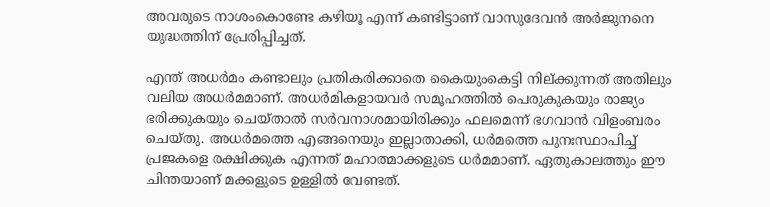അവരുടെ നാശംകൊണ്ടേ കഴിയൂ എന്ന് കണ്ടിട്ടാണ് വാസുദേവന്‍ അര്‍ജുനനെ യുദ്ധത്തിന് പ്രേരിപ്പിച്ചത്.

എന്ത് അധര്‍മം കണ്ടാലും പ്രതികരിക്കാതെ കൈയുംകെട്ടി നില്ക്കുന്നത് അതിലും വലിയ അധര്‍മമാണ്. അധര്‍മികളായവര്‍ സമൂഹത്തില്‍ പെരുകുകയും രാജ്യം ഭരിക്കുകയും ചെയ്താല്‍ സര്‍വനാശമായിരിക്കും ഫലമെന്ന് ഭഗവാന്‍ വിളംബരം ചെയ്തു. അധര്‍മത്തെ എങ്ങനെയും ഇല്ലാതാക്കി, ധര്‍മത്തെ പുനഃസ്ഥാപിച്ച് പ്രജകളെ രക്ഷിക്കുക എന്നത് മഹാത്മാക്കളുടെ ധര്‍മമാണ്. ഏതുകാലത്തും ഈ ചിന്തയാണ് മക്കളുടെ ഉള്ളില്‍ വേണ്ടത്.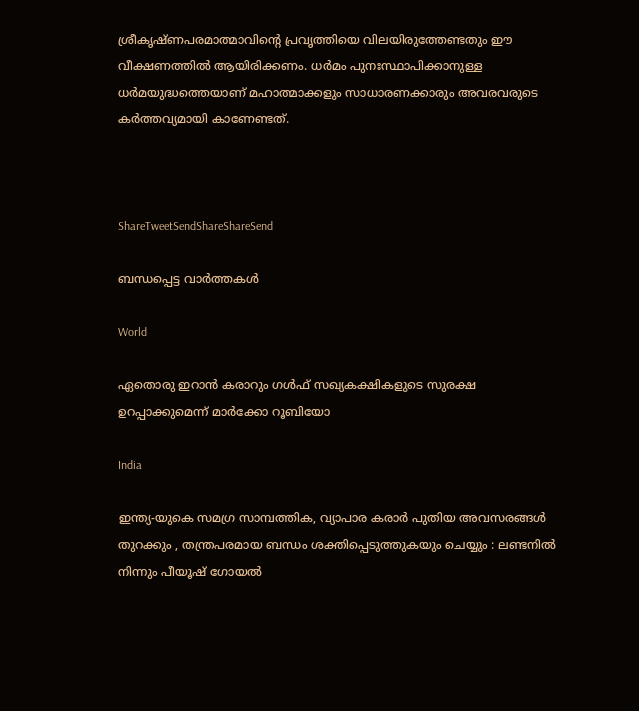ശ്രീകൃഷ്ണപരമാത്മാവിന്റെ പ്രവൃത്തിയെ വിലയിരുത്തേണ്ടതും ഈ വീക്ഷണത്തില്‍ ആയിരിക്കണം. ധര്‍മം പുനഃസ്ഥാപിക്കാനുള്ള ധര്‍മയുദ്ധത്തെയാണ് മഹാത്മാക്കളും സാധാരണക്കാരും അവരവരുടെ കര്‍ത്തവ്യമായി കാണേണ്ടത്.



ShareTweetSendShareShareSend

ബന്ധപ്പെട്ട വാര്‍ത്തകള്‍

World

ഏതൊരു ഇറാൻ കരാറും ഗൾഫ് സഖ്യകക്ഷികളുടെ സുരക്ഷ ഉറപ്പാക്കുമെന്ന് മാർക്കോ റൂബിയോ

India

ഇന്ത്യ-യുകെ സമഗ്ര സാമ്പത്തിക, വ്യാപാര കരാർ പുതിയ അവസരങ്ങൾ തുറക്കും , തന്ത്രപരമായ ബന്ധം ശക്തിപ്പെടുത്തുകയും ചെയ്യും : ലണ്ടനിൽ നിന്നും പീയൂഷ് ഗോയൽ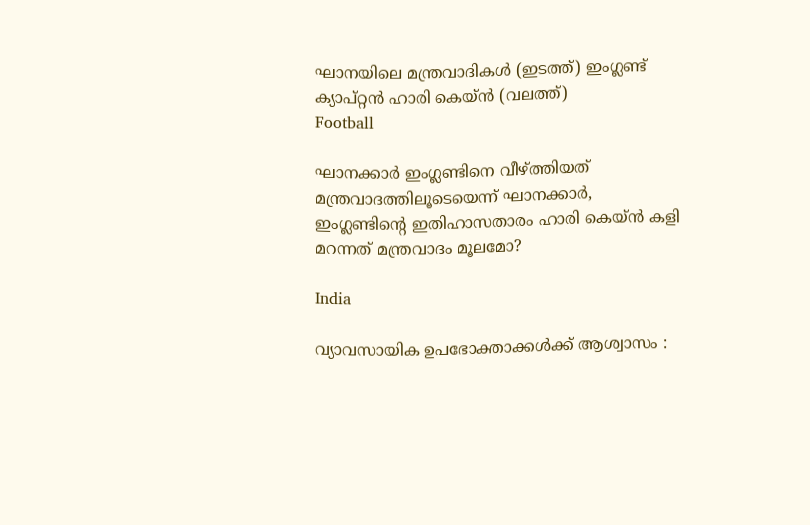ഘാനയിലെ മന്ത്രവാദികള്‍ (ഇടത്ത്) ഇംഗ്ലണ്ട് ക്യാപ്റ്റന്‍ ഹാരി കെയ്ന്‍ (വലത്ത്)
Football

ഘാനക്കാര്‍ ഇംഗ്ലണ്ടിനെ വീഴ്‌ത്തിയത് മന്ത്രവാദത്തിലൂടെയെന്ന് ഘാനക്കാര്‍, ഇംഗ്ലണ്ടിന്റെ ഇതിഹാസതാരം ഹാരി കെയ്‌ന്‍ കളി മറന്നത് മന്ത്രവാദം മൂലമോ?

India

വ്യാവസായിക ഉപഭോക്താക്കൾക്ക് ആശ്വാസം :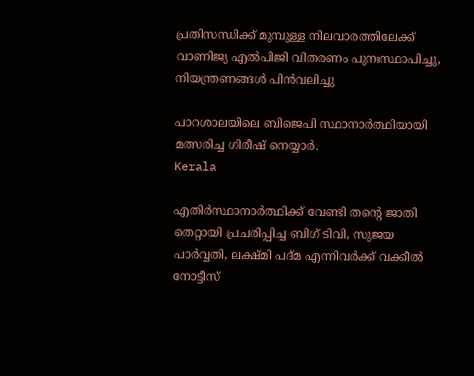പ്രതിസന്ധിക്ക് മുമ്പുള്ള നിലവാരത്തിലേക്ക് വാണിജ്യ എൽപിജി വിതരണം പുനഃസ്ഥാപിച്ചു, നിയന്ത്രണങ്ങൾ പിൻവലിച്ചു

പാറശാലയിലെ ബിജെപി സ്ഥാനാര്‍ത്ഥിയായി മത്സരിച്ച ഗിരീഷ് നെയ്യാര്‍.
Kerala

എതിര്‍സ്ഥാനാര്‍ത്ഥിക്ക് വേണ്ടി തന്റെ ജാതി തെറ്റായി പ്രചരിപ്പിച്ച ബിഗ് ടിവി, സുജയ പാര്‍വ്വതി, ലക്ഷ്മി പദ്മ എന്നിവര്‍ക്ക് വക്കീല്‍ നോട്ടീസ്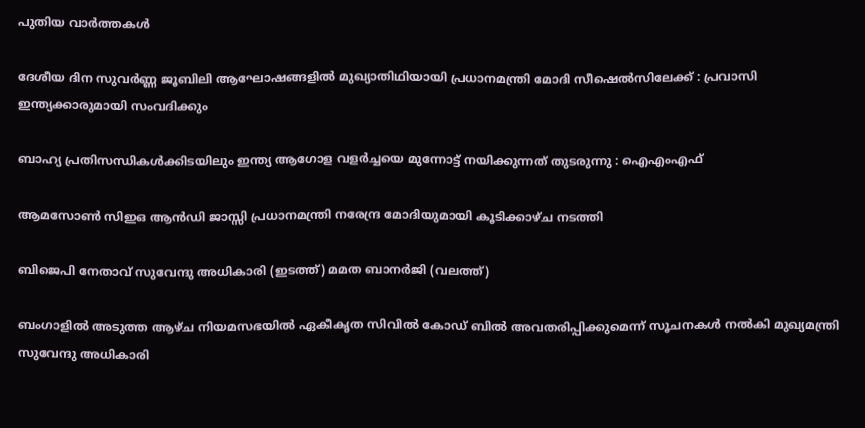പുതിയ വാര്‍ത്തകള്‍

ദേശീയ ദിന സുവർണ്ണ ജൂബിലി ആഘോഷങ്ങളിൽ മുഖ്യാതിഥിയായി പ്രധാനമന്ത്രി മോദി സീഷെൽസിലേക്ക് : പ്രവാസി ഇന്ത്യക്കാരുമായി സംവദിക്കും

ബാഹ്യ പ്രതിസന്ധികൾക്കിടയിലും ഇന്ത്യ ആഗോള വളർച്ചയെ മുന്നോട്ട് നയിക്കുന്നത് തുടരുന്നു : ഐഎംഎഫ്

ആമസോണ്‍ സിഇഒ ആൻഡി ജാസ്സി പ്രധാനമന്ത്രി നരേന്ദ്ര മോദിയുമായി കൂടിക്കാഴ്ച നടത്തി

ബിജെപി നേതാവ് സുവേന്ദു അധികാരി (ഇടത്ത്) മമത ബാനര്‍ജി (വലത്ത്)

ബംഗാളില്‍ അടുത്ത ആഴ്ച നിയമസഭയിൽ ഏകീകൃത സിവിൽ കോഡ് ബിൽ അവതരിപ്പിക്കുമെന്ന് സൂചനകള്‍ നല്‍കി മുഖ്യമന്ത്രി സുവേന്ദു അധികാരി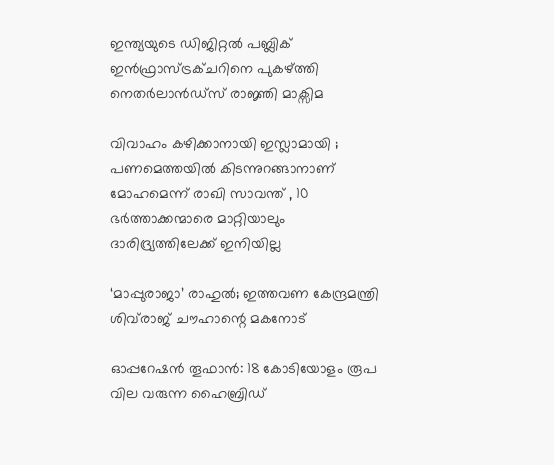ഇന്ത്യയുടെ ഡിജിറ്റൽ പബ്ലിക് ഇൻഫ്രാസ്ട്രക്ചറിനെ പുകഴ്‌ത്തി നെതർലാൻഡ്‌സ് രാജ്ഞി മാക്സിമ

വിവാഹം കഴിക്കാനായി ഇസ്ലാമായി ; പണമെത്തയിൽ കിടന്നുറങ്ങാനാണ് മോഹമെന്ന് രാഖി സാവന്ത് , 10 ഭര്‍ത്താക്കന്മാരെ മാറ്റിയാലും ദാരിദ്ര്യത്തിലേക്ക് ഇനിയില്ല

‘മാപ്പുരാജാ’ രാഹുൽ; ഇത്തവണ കേന്ദ്രമന്ത്രി ശിവ്‌രാജ് ചൗഹാന്റെ മകനോട്

ഓപ്പറേഷൻ തൂഫാൻ: 18 കോടിയോളം രൂപ വില വരുന്ന ഹൈബ്രിഡ്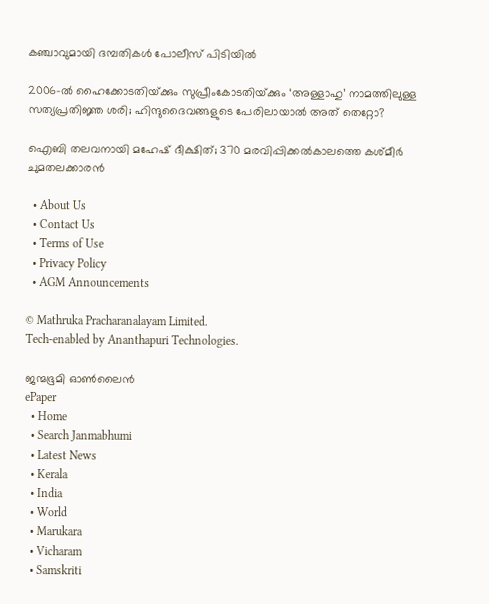കഞ്ചാവുമായി ദമ്പതികൾ പോലീസ് പിടിയിൽ

2006-ല്‍ ഹൈക്കോടതിയ്‌ക്കും സുപ്രീംകോടതിയ്‌ക്കും ‘അള്ളാഹു’ നാമത്തിലുള്ള സത്യപ്രതിജ്ഞ ശരി; ഹിന്ദുദൈവങ്ങളുടെ പേരിലായാല്‍ അത് തെറ്റോ?

ഐബി തലവനായി മഹേഷ് ദീക്ഷിത്; 370 മരവിപ്പിക്കൽകാലത്തെ കശ്മീർ ചുമതലക്കാരൻ

  • About Us
  • Contact Us
  • Terms of Use
  • Privacy Policy
  • AGM Announcements

© Mathruka Pracharanalayam Limited.
Tech-enabled by Ananthapuri Technologies.

ജന്മഭൂമി ഓണ്‍ലൈന്‍
ePaper
  • Home
  • Search Janmabhumi
  • Latest News
  • Kerala
  • India
  • World
  • Marukara
  • Vicharam
  • Samskriti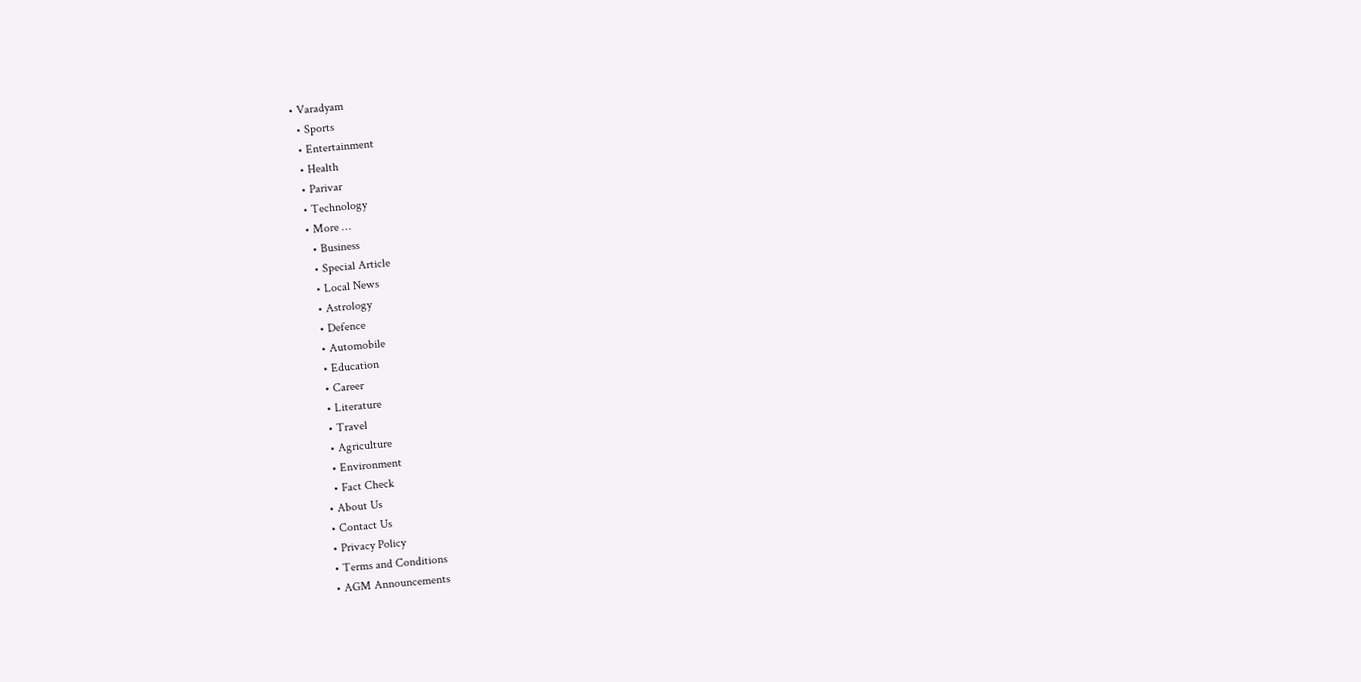• Varadyam
  • Sports
  • Entertainment
  • Health
  • Parivar
  • Technology
  • More …
    • Business
    • Special Article
    • Local News
    • Astrology
    • Defence
    • Automobile
    • Education
    • Career
    • Literature
    • Travel
    • Agriculture
    • Environment
    • Fact Check
  • About Us
  • Contact Us
  • Privacy Policy
  • Terms and Conditions
  • AGM Announcements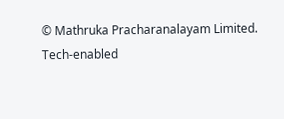© Mathruka Pracharanalayam Limited.
Tech-enabled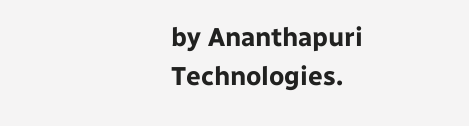by Ananthapuri Technologies.